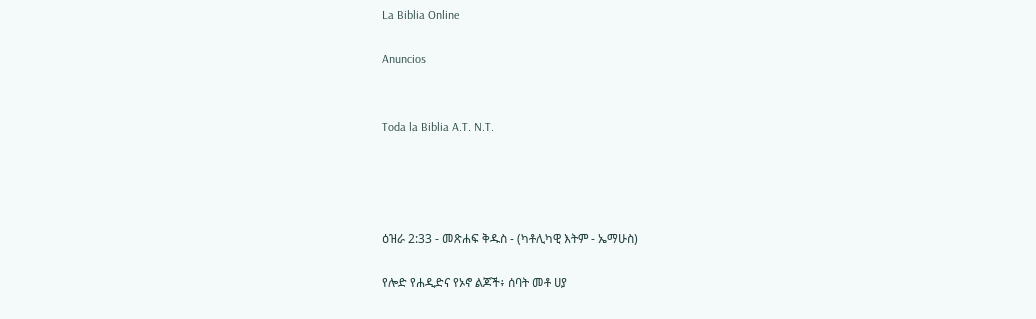La Biblia Online

Anuncios


Toda la Biblia A.T. N.T.




ዕዝራ 2:33 - መጽሐፍ ቅዱስ - (ካቶሊካዊ እትም - ኤማሁስ)

የሎድ የሐዲድና የኦኖ ልጆች፥ ሰባት መቶ ሀያ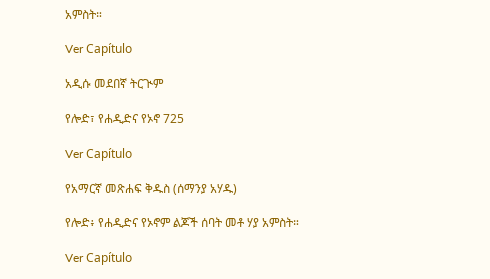አምስት።

Ver Capítulo

አዲሱ መደበኛ ትርጒም

የሎድ፣ የሐዲድና የኦኖ 725

Ver Capítulo

የአማርኛ መጽሐፍ ቅዱስ (ሰማንያ አሃዱ)

የሎድ፥ የሐዲድና የኦኖም ልጆች ሰባት መቶ ሃያ አምስት።

Ver Capítulo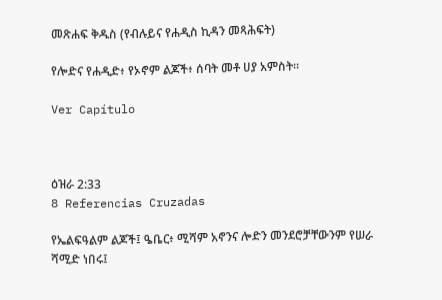መጽሐፍ ቅዱስ (የብሉይና የሐዲስ ኪዳን መጻሕፍት)

የሎድና የሐዲድ፥ የኦኖም ልጆች፥ ሰባት መቶ ሀያ አምስት።

Ver Capítulo



ዕዝራ 2:33
8 Referencias Cruzadas

የኤልፍዓልም ልጆች፤ ዔቤር፥ ሚሻም አኖንና ሎድን መንደሮቻቸውንም የሠራ ሻሚድ ነበሩ፤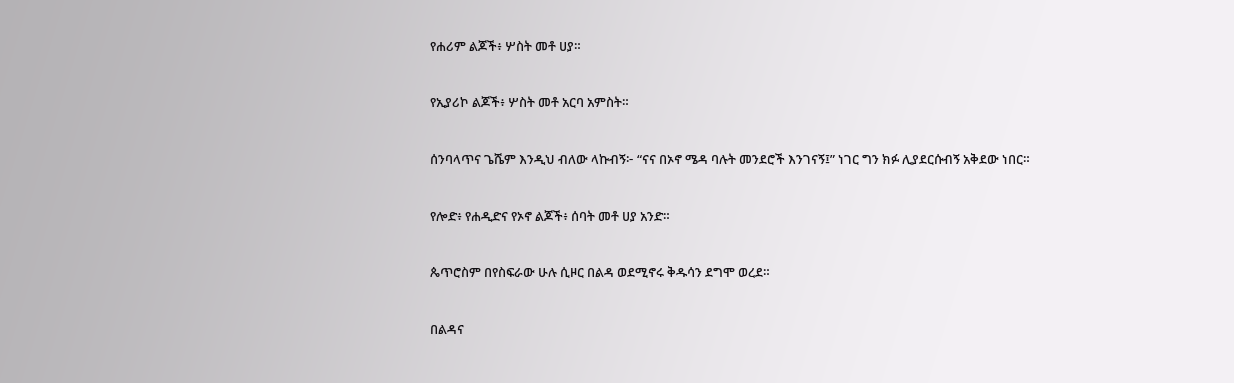የሐሪም ልጆች፥ ሦስት መቶ ሀያ።


የኢያሪኮ ልጆች፥ ሦስት መቶ አርባ አምስት።


ሰንባላጥና ጌሼም እንዲህ ብለው ላኩብኝ፦ “ናና በኦኖ ሜዳ ባሉት መንደሮች እንገናኝ፤” ነገር ግን ክፉ ሊያደርሱብኝ አቅደው ነበር።


የሎድ፥ የሐዲድና የኦኖ ልጆች፥ ሰባት መቶ ሀያ አንድ።


ጴጥሮስም በየስፍራው ሁሉ ሲዞር በልዳ ወደሚኖሩ ቅዱሳን ደግሞ ወረደ።


በልዳና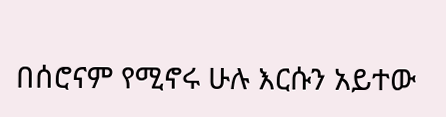በሰሮናም የሚኖሩ ሁሉ እርሱን አይተው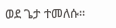ወደ ጌታ ተመለሱ።